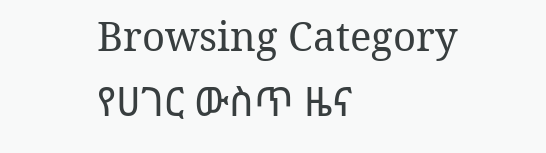Browsing Category
የሀገር ውስጥ ዜና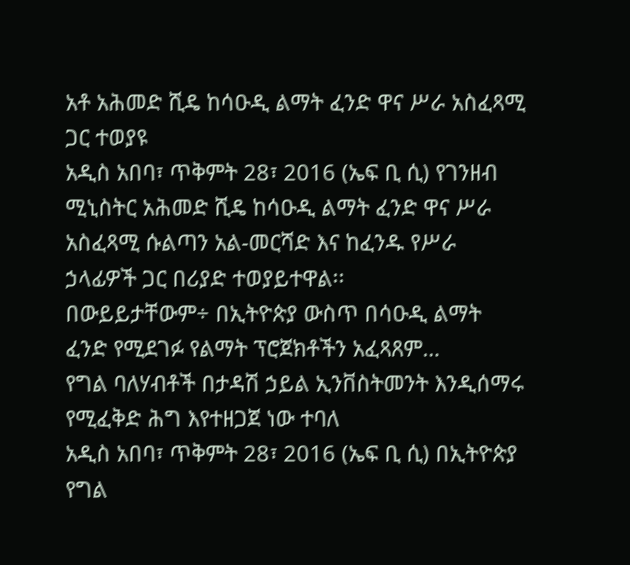አቶ አሕመድ ሺዴ ከሳዑዲ ልማት ፈንድ ዋና ሥራ አስፈጻሚ ጋር ተወያዩ
አዲስ አበባ፣ ጥቅምት 28፣ 2016 (ኤፍ ቢ ሲ) የገንዘብ ሚኒስትር አሕመድ ሺዴ ከሳዑዲ ልማት ፈንድ ዋና ሥራ
አስፈጻሚ ሱልጣን አል-መርሻድ እና ከፈንዱ የሥራ ኃላፊዎች ጋር በሪያድ ተወያይተዋል፡፡
በውይይታቸውም÷ በኢትዮጵያ ውስጥ በሳዑዲ ልማት ፈንድ የሚደገፉ የልማት ፕሮጀክቶችን አፈጻጸም…
የግል ባለሃብቶች በታዳሽ ኃይል ኢንቨስትመንት እንዲሰማሩ የሚፈቅድ ሕግ እየተዘጋጀ ነው ተባለ
አዲስ አበባ፣ ጥቅምት 28፣ 2016 (ኤፍ ቢ ሲ) በኢትዮጵያ የግል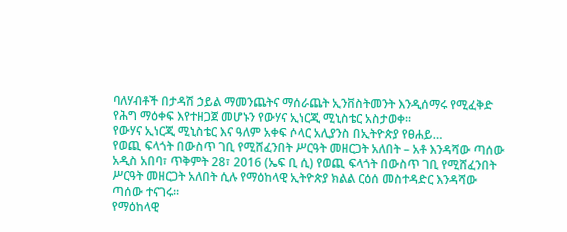ባለሃብቶች በታዳሽ ኃይል ማመንጨትና ማሰራጨት ኢንቨስትመንት እንዲሰማሩ የሚፈቅድ የሕግ ማዕቀፍ እየተዘጋጀ መሆኑን የውሃና ኢነርጂ ሚኒስቴር አስታወቀ፡፡
የውሃና ኢነርጂ ሚኒስቴር እና ዓለም አቀፍ ሶላር አሊያንስ በኢትዮጵያ የፀሐይ…
የወጪ ፍላጎት በውስጥ ገቢ የሚሸፈንበት ሥርዓት መዘርጋት አለበት – አቶ እንዳሻው ጣሰው
አዲስ አበባ፣ ጥቅምት 28፣ 2016 (ኤፍ ቢ ሲ) የወጪ ፍላጎት በውስጥ ገቢ የሚሸፈንበት ሥርዓት መዘርጋት አለበት ሲሉ የማዕከላዊ ኢትዮጵያ ክልል ርዕሰ መስተዳድር እንዳሻው ጣሰው ተናገሩ።
የማዕከላዊ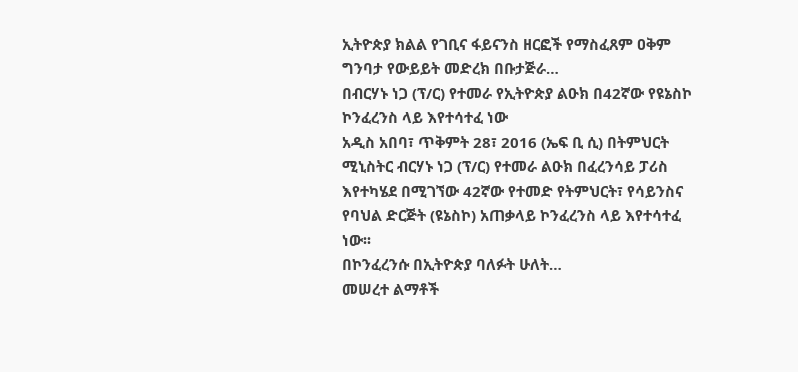ኢትዮጵያ ክልል የገቢና ፋይናንስ ዘርፎች የማስፈጸም ዐቅም ግንባታ የውይይት መድረክ በቡታጅራ…
በብርሃኑ ነጋ (ፕ/ር) የተመራ የኢትዮጵያ ልዑክ በ42ኛው የዩኔስኮ ኮንፈረንስ ላይ እየተሳተፈ ነው
አዲስ አበባ፣ ጥቅምት 28፣ 2016 (ኤፍ ቢ ሲ) በትምህርት ሚኒስትር ብርሃኑ ነጋ (ፕ/ር) የተመራ ልዑክ በፈረንሳይ ፓሪስ እየተካሄደ በሚገኘው 42ኛው የተመድ የትምህርት፣ የሳይንስና የባህል ድርጅት (ዩኔስኮ) አጠቃላይ ኮንፈረንስ ላይ እየተሳተፈ ነው፡፡
በኮንፈረንሱ በኢትዮጵያ ባለፉት ሁለት…
መሠረተ ልማቶች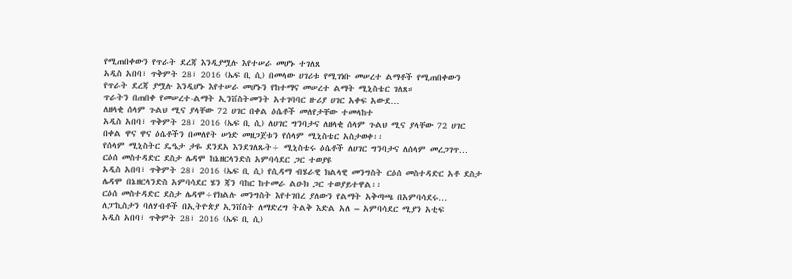የሚጠበቀውን የጥራት ደረጃ እንዲያሟሉ እየተሠራ መሆኑ ተገለጸ
አዲስ አበባ፣ ጥቅምት 28፣ 2016 (ኤፍ ቢ ሲ) በመላው ሀገሪቱ የሚገነቡ መሠረተ ልማቶች የሚጠበቀውን የጥራት ደረጃ ያሟሉ እንዲሆኑ እየተሠራ መሆኑን የከተማና መሠረተ ልማት ሚኒስቴር ገለጸ።
ጥራትን በጠበቀ የመሠረተ-ልማት ኢንቨስትመንት አተገባባር ዙሪያ ሀገር አቀፍ አውደ…
ለዘላቂ ሰላም ጉልህ ሚና ያላቸው 72 ሀገር በቀል ዕሴቶች መለየታቸው ተመላከተ
አዲስ አበባ፣ ጥቅምት 28፣ 2016 (ኤፍ ቢ ሲ) ለሀገር ግንባታና ለዘላቂ ሰላም ጉልህ ሚና ያላቸው 72 ሀገር በቀል ዋና ዋና ዕሴቶችን በመለየት ሠነድ መዘጋጀቱን የሰላም ሚኒስቴር አስታወቀ፡፡
የሰላም ሚኒስትር ዴዔታ ታዬ ደንደአ እንደገለጹት÷ ሚኒስቴሩ ዕሴቶች ለሀገር ግንባታና ለሰላም መረጋገጥ…
ርዕሰ መስተዳድር ደስታ ሌዳሞ ከኔዘርላንድስ አምባሳደር ጋር ተወያዩ
አዲስ አበባ፣ ጥቅምት 28፣ 2016 (ኤፍ ቢ ሲ) የሲዳማ ብሄራዊ ክልላዊ መንግስት ርዕሰ መስተዳድር አቶ ደስታ ሌዳሞ በኔዘርላንድስ አምባሳደር ሄን ጃን ባከር ከተመራ ልዑክ ጋር ተወያይተዋል፡፡
ርዕሰ መስተዳድር ደስታ ሌዳሞ÷የክልሉ መንግስት እየተገበረ ያለውን የልማት አቅጣጫ በአምባሳደሩ…
ለፓኪስታን ባለሃብቶች በኢትዮጵያ ኢንቨስት ለማድረግ ትልቅ እድል አለ – አምባሳደር ሚያን አቲፍ
አዲስ አበባ፣ ጥቅምት 28፣ 2016 (ኤፍ ቢ ሲ)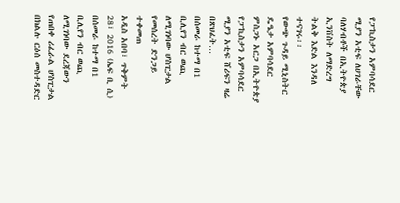የፓኪስታን አምባሳደር ሚያን አቲፍ ለሀገራቸው ባለሃብቶች በኢትዮጵያ ኢንቨስት ለማድረግ ትልቅ እድል እንዳለ ተናገሩ፡፡
የውጭ ጉዳይ ሚኒስትር ዴዔታ አምባሳደር ምስጋኑ አርጋ በኢትዮጵያ የፓኪስታን አምባሳደር ሚያን አቲፍ ሸሪፍን ዛሬ በጽህፈት…
በሰመራ ከተማ በ1 ቢሊየን ብር ወጪ ለሚገነባው ሆስፒታል የመሰረት ድንጋይ ተቀመጠ
አዲስ አበባ፣ ጥቅምት 28፣ 2016 (ኤፍ ቢ ሲ) በሰመራ ከተማ በ1 ቢሊየን ብር ወጪ ለሚገነባው ደረጃውን የጠበቀ ሪፈራል ሆስፒታል በክልሉ ርዕሰ መስተዳድር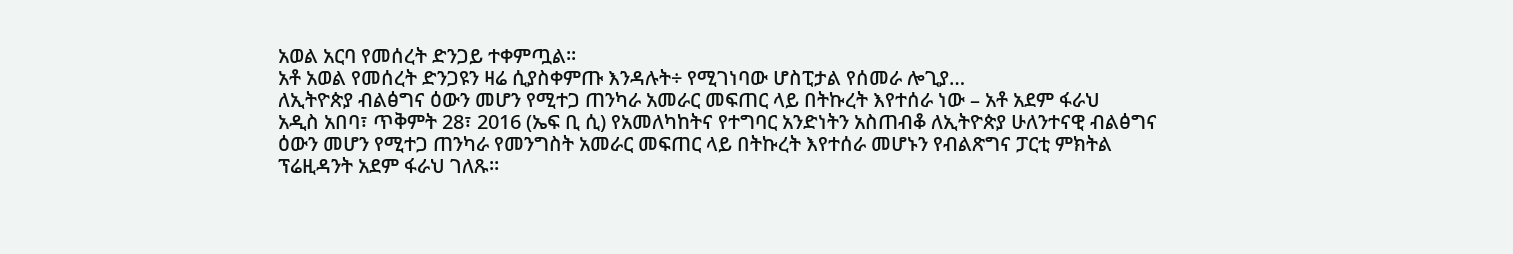አወል አርባ የመሰረት ድንጋይ ተቀምጧል፡፡
አቶ አወል የመሰረት ድንጋዩን ዛሬ ሲያስቀምጡ እንዳሉት÷ የሚገነባው ሆስፒታል የሰመራ ሎጊያ…
ለኢትዮጵያ ብልፅግና ዕውን መሆን የሚተጋ ጠንካራ አመራር መፍጠር ላይ በትኩረት እየተሰራ ነው – አቶ አደም ፋራህ
አዲስ አበባ፣ ጥቅምት 28፣ 2016 (ኤፍ ቢ ሲ) የአመለካከትና የተግባር አንድነትን አስጠብቆ ለኢትዮጵያ ሁለንተናዊ ብልፅግና ዕውን መሆን የሚተጋ ጠንካራ የመንግስት አመራር መፍጠር ላይ በትኩረት እየተሰራ መሆኑን የብልጽግና ፓርቲ ምክትል ፕሬዚዳንት አደም ፋራህ ገለጹ።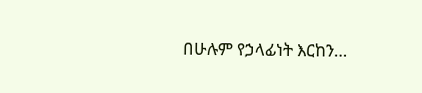በሁሉም የኃላፊነት እርከን…